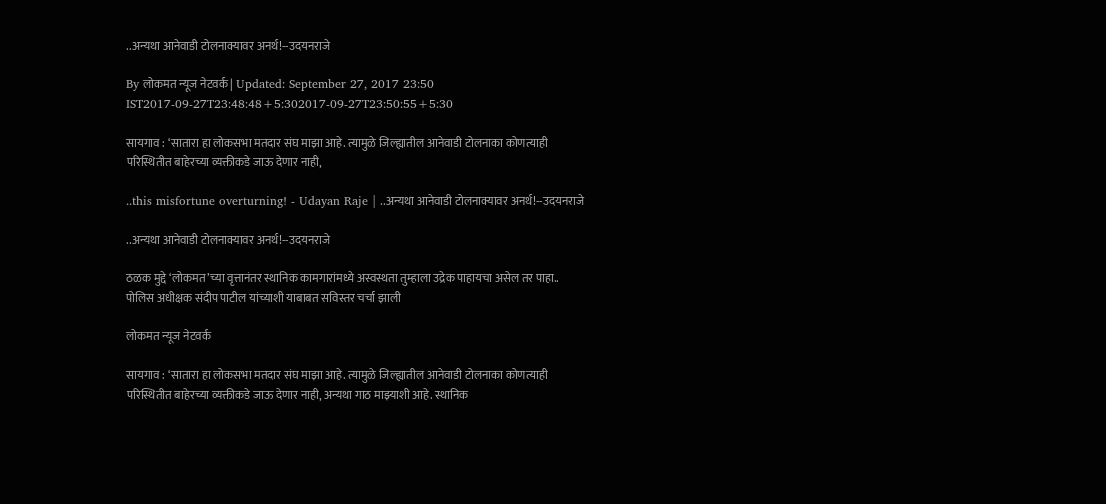..अन्यथा आनेवाडी टोलनाक्यावर अनर्थ!--उदयनराजे

By लोकमत न्यूज नेटवर्क | Updated: September 27, 2017 23:50 IST2017-09-27T23:48:48+5:302017-09-27T23:50:55+5:30

सायगाव : ‘सातारा हा लोकसभा मतदार संघ माझा आहे. त्यामुळे जिल्ह्यातील आनेवाडी टोलनाका कोणत्याही परिस्थितीत बाहेरच्या व्यक्तीकडे जाऊ देणार नाही,

..this misfortune overturning! - Udayan Raje | ..अन्यथा आनेवाडी टोलनाक्यावर अनर्थ!--उदयनराजे

..अन्यथा आनेवाडी टोलनाक्यावर अनर्थ!--उदयनराजे

ठळक मुद्दे ‘लोकमत’च्या वृत्तानंतर स्थानिक कामगारांमध्ये अस्वस्थता तुम्हाला उद्रेक पाहायचा असेल तर पाहा.. पोलिस अधीक्षक संदीप पाटील यांच्याशी याबाबत सविस्तर चर्चा झाली

लोकमत न्यूज नेटवर्क

सायगाव : ‘सातारा हा लोकसभा मतदार संघ माझा आहे. त्यामुळे जिल्ह्यातील आनेवाडी टोलनाका कोणत्याही परिस्थितीत बाहेरच्या व्यक्तीकडे जाऊ देणार नाही, अन्यथा गाठ माझ्याशी आहे. स्थानिक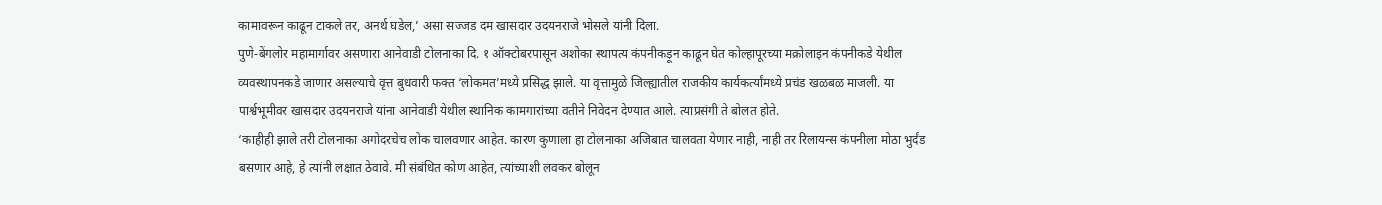कामावरून काढून टाकले तर, अनर्थ घडेल,’ असा सज्जड दम खासदार उदयनराजे भोसले यांनी दिला.
पुणे-बेंगलोर महामार्गावर असणारा आनेवाडी टोलनाका दि. १ ऑक्टोबरपासून अशोका स्थापत्य कंपनीकड़ून काढून घेत कोल्हापूरच्या मक्रोलाइन कंपनीकडे येथील व्यवस्थापनकडे जाणार असल्याचे वृत्त बुधवारी फक्त ‘लोकमत’मध्ये प्रसिद्ध झाले. या वृत्तामुळे जिल्ह्यातील राजकीय कार्यकर्त्यांमध्ये प्रचंड खळबळ माजली. या पार्श्वभूमीवर खासदार उदयनराजे यांना आनेवाडी येथील स्थानिक कामगारांच्या वतीने निवेदन देण्यात आले. त्याप्रसंगी ते बोलत होते.
‘काहीही झाले तरी टोलनाका अगोदरचेच लोक चालवणार आहेत. कारण कुणाला हा टोलनाका अजिबात चालवता येणार नाही, नाही तर रिलायन्स कंपनीला मोठा भुर्दंड बसणार आहे, हे त्यांनी लक्षात ठेवावे. मी संबंधित कोण आहेत, त्यांच्याशी लवकर बोलून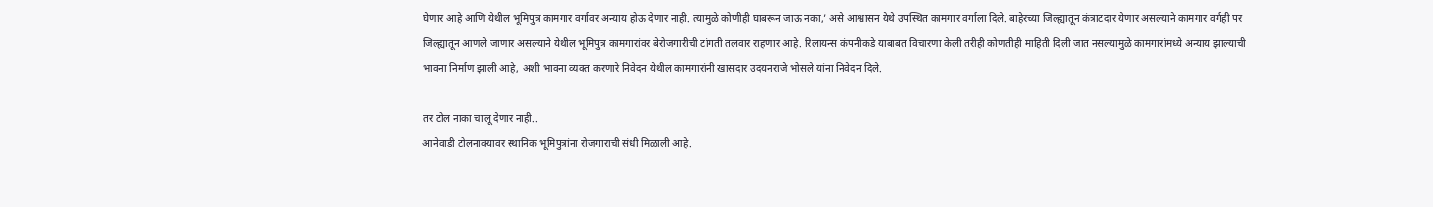घेणार आहे आणि येथील भूमिपुत्र कामगार वर्गावर अन्याय होऊ देणार नाही. त्यामुळे कोणीही घाबरून जाऊ नका,’ असे आश्वासन येथे उपस्थित कामगार वर्गाला दिले. बाहेरच्या जिल्ह्यातून कंत्राटदार येणार असल्याने कामगार वर्गही पर जिल्ह्यातून आणले जाणार असल्याने येथील भूमिपुत्र कामगारांवर बेरोजगारीची टांगती तलवार राहणार आहे. रिलायन्स कंपनीकडे याबाबत विचारणा केली तरीही कोणतीही माहिती दिली जात नसल्यामुळे कामगारांमध्ये अन्याय झाल्याची भावना निर्माण झाली आहे, अशी भावना व्यक्त करणारे निवेदन येथील कामगारांनी खासदार उदयनराजे भोसले यांना निवेदन दिले.

तर टोल नाका चालू देणार नाही..
आनेवाडी टोलनाक्यावर स्थानिक भूमिपुत्रांना रोजगाराची संधी मिळाली आहे.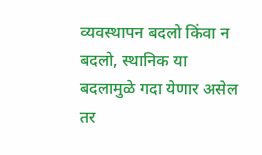व्यवस्थापन बदलो किंवा न बदलो, स्थानिक या बदलामुळे गदा येणार असेल तर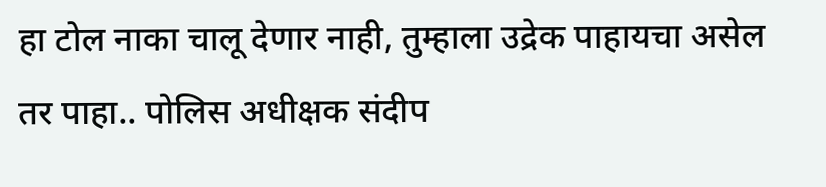हा टोल नाका चालू देणार नाही, तुम्हाला उद्रेक पाहायचा असेल तर पाहा.. पोलिस अधीक्षक संदीप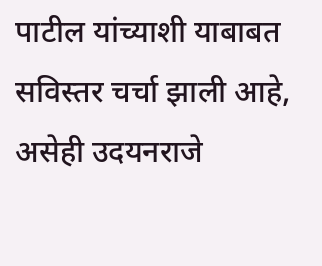पाटील यांच्याशी याबाबत सविस्तर चर्चा झाली आहे, असेही उदयनराजे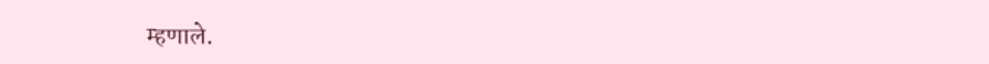म्हणाले.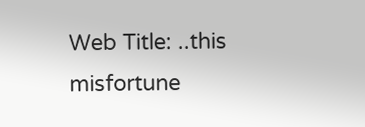Web Title: ..this misfortune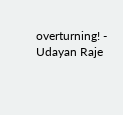overturning! - Udayan Raje